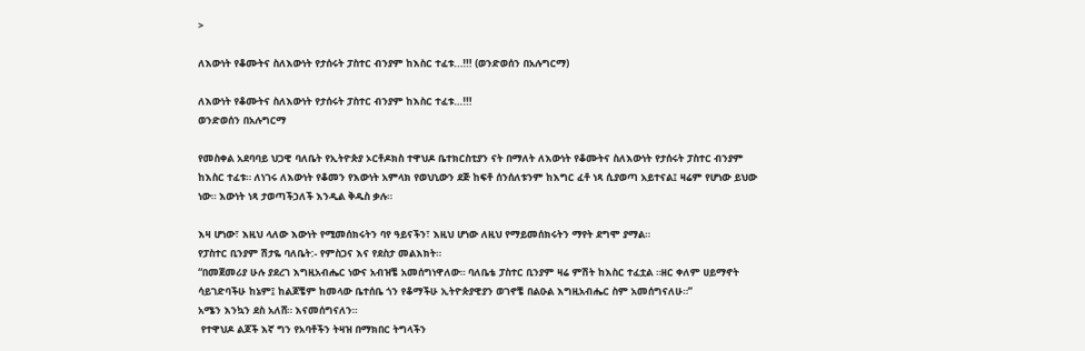>

ለእውነት የቆሙትና ስለእውነት የታሰሩት ፓስተር ብንያም ከእስር ተፈቱ...!!! (ወንድወሰን በአሉግርማ)

ለእውነት የቆሙትና ስለእውነት የታሰሩት ፓስተር ብንያም ከእስር ተፈቱ…!!!
ወንድወሰን በአሉግርማ

የመስቀል አደባባይ ህጋዊ ባለቤት የኢትዮጵያ ኦርቶዶክስ ተዋህዶ ቤተክርስቲያን ናት በማለት ለእውነት የቆሙትና ስለእውነት የታሰሩት ፓስተር ብንያም ከእስር ተፈቱ። ለነገሩ ለእውነት የቆመን የእውነት አምላክ የወህኒውን ደጅ ከፍቶ ሰንሰለቱንም ከእግር ፈቶ ነጻ ሲያወጣ አይተናል፤ ዛሬም የሆነው ይህው ነው። እውነት ነጻ ታወጣችኃለች እንዲል ቅዱስ ቃሉ።

እዛ ሆነው፣ እዚህ ላለው እውነት የሚመሰክሩትን ባየ ዓይናችን፣ እዚህ ሆነው ለዚህ የማይመሰክሩትን ማየት ደግሞ ያማል።
የፓስተር ቢንያም ሽታዬ ባለቤት:- የምስጋና እና የደስታ መልእክት።
“በመጀመሪያ ሁሉ ያደረገ እግዚአብሔር ነውና አብዝቼ አመሰግነዋለው። ባለቤቴ ፓስተር ቢንያም ዛሬ ምሽት ከእስር ተፈቷል ።ዘር ቀለም ሀይማኖት ሳይገድባችሁ ከኔም፤ ከልጆቼም ከመላው ቤተሰቤ ጎን የቆማችሁ ኢትዮጵያዊያን ወገኖቼ በልዑል እግዚአብሔር ስም አመሰግናለሁ።”
አሜን እንኳን ደስ አለሸ። እናመሰግናለን።
 የተዋህዶ ልጆች እኛ ግን የአባቶችን ትዛዝ በማክበር ትግላችን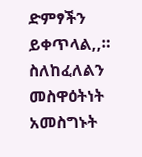ድምፃችን ይቀጥላል,,። ስለከፈለልን መስዋዕትነት አመስግኑት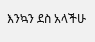እንኳን ደስ አላችሁ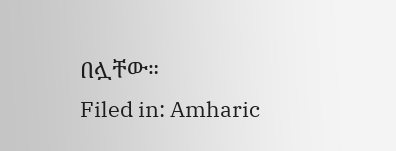በሏቸው።
Filed in: Amharic